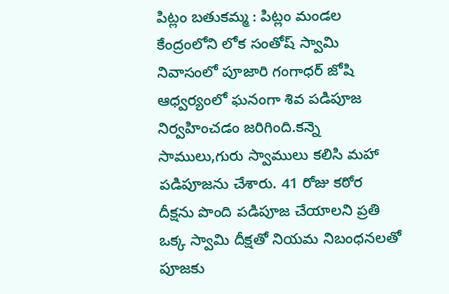పిట్లం బతుకమ్మ : పిట్లం మండల కేంద్రంలోని లోక సంతోష్ స్వామి నివాసంలో పూజారి గంగాధర్ జోషి ఆధ్వర్యంలో ఘనంగా శివ పడిపూజ నిర్వహించడం జరిగింది.కన్నె సాములు,గురు స్వాములు కలిసి మహా పడిపూజను చేశారు. 41 రోజు కఠోర దీక్షను పొంది పడిపూజ చేయాలని ప్రతి ఒక్క స్వామి దీక్షతో నియమ నిబంధనలతో పూజకు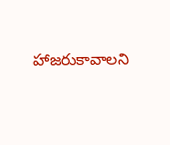హాజరుకావాలని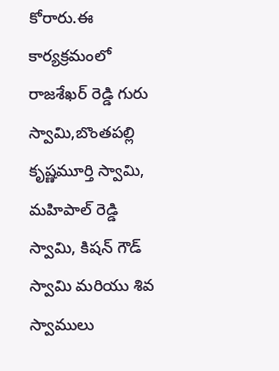కోరారు.ఈ కార్యక్రమంలో రాజశేఖర్ రెడ్డి గురు స్వామి,బొంతపల్లి కృష్ణమూర్తి స్వామి, మహిపాల్ రెడ్డి స్వామి, కిషన్ గౌడ్ స్వామి మరియు శివ స్వాములు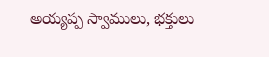అయ్యప్ప స్వాములు, భక్తులు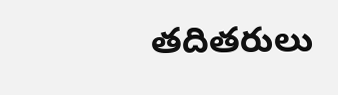తదితరులు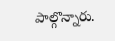పాల్గొన్నారు.